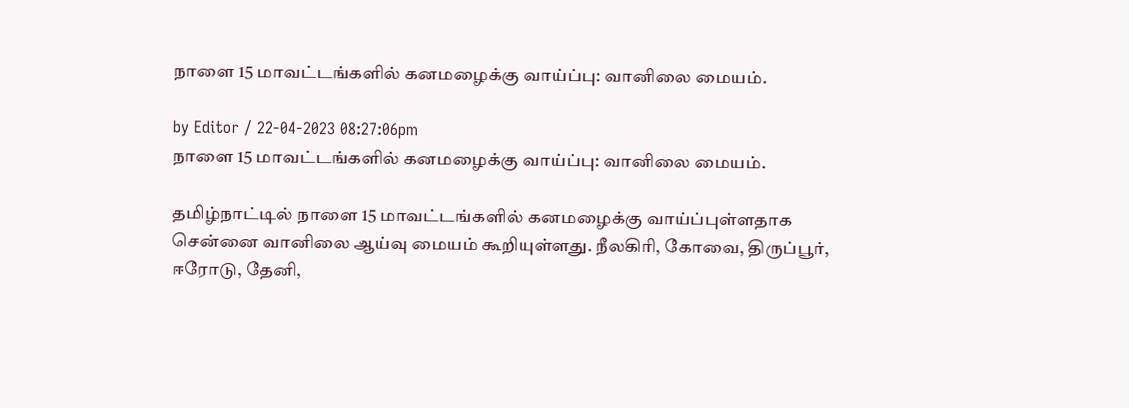நாளை 15 மாவட்டங்களில் கனமழைக்கு வாய்ப்பு: வானிலை மையம்.

by Editor / 22-04-2023 08:27:06pm
நாளை 15 மாவட்டங்களில் கனமழைக்கு வாய்ப்பு: வானிலை மையம்.

தமிழ்நாட்டில் நாளை 15 மாவட்டங்களில் கனமழைக்கு வாய்ப்புள்ளதாக சென்னை வானிலை ஆய்வு மையம் கூறியுள்ளது. நீலகிரி, கோவை, திருப்பூர், ஈரோடு, தேனி,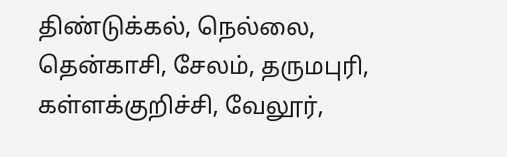திண்டுக்கல், நெல்லை, தென்காசி, சேலம், தருமபுரி, கள்ளக்குறிச்சி, வேலூர்,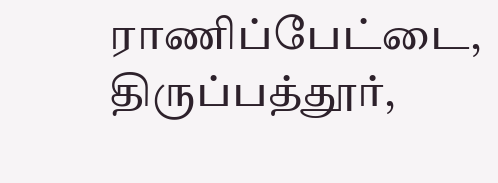ராணிப்பேட்டை, திருப்பத்தூர்,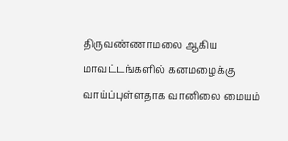திருவண்ணாமலை ஆகிய மாவட்டங்களில் கனமழைக்கு வாய்ப்புள்ளதாக வானிலை மையம்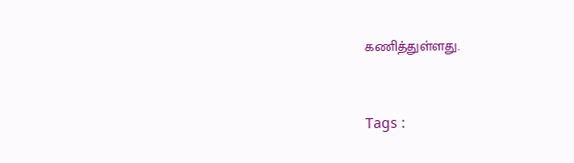கணித்துள்ளது.



Tags :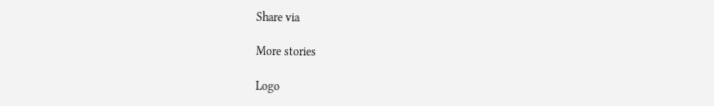Share via

More stories

Logo